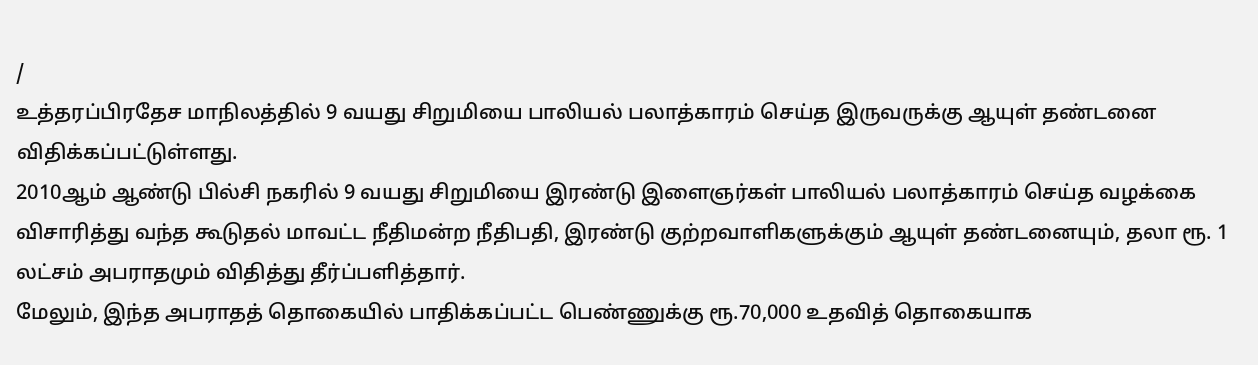/
உத்தரப்பிரதேச மாநிலத்தில் 9 வயது சிறுமியை பாலியல் பலாத்காரம் செய்த இருவருக்கு ஆயுள் தண்டனை விதிக்கப்பட்டுள்ளது.
2010ஆம் ஆண்டு பில்சி நகரில் 9 வயது சிறுமியை இரண்டு இளைஞர்கள் பாலியல் பலாத்காரம் செய்த வழக்கை விசாரித்து வந்த கூடுதல் மாவட்ட நீதிமன்ற நீதிபதி, இரண்டு குற்றவாளிகளுக்கும் ஆயுள் தண்டனையும், தலா ரூ. 1 லட்சம் அபராதமும் விதித்து தீர்ப்பளித்தார்.
மேலும், இந்த அபராதத் தொகையில் பாதிக்கப்பட்ட பெண்ணுக்கு ரூ.70,000 உதவித் தொகையாக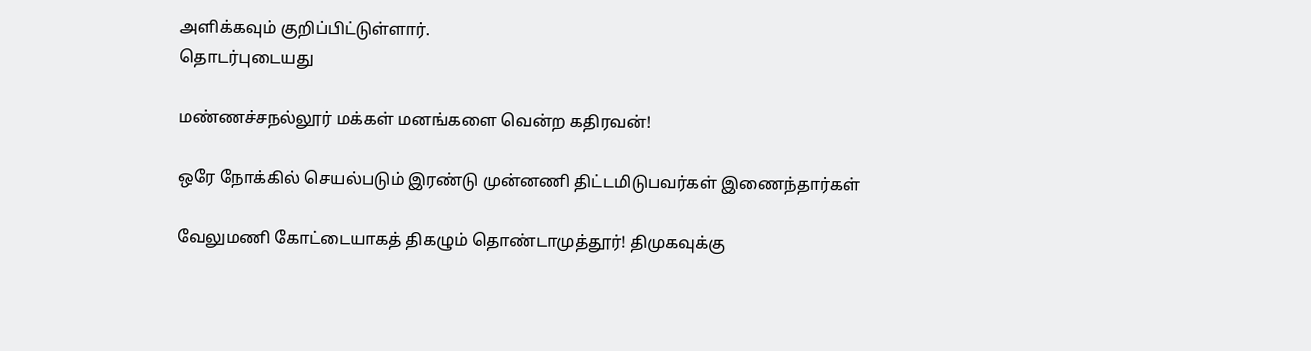அளிக்கவும் குறிப்பிட்டுள்ளார்.
தொடர்புடையது

மண்ணச்சநல்லூர் மக்கள் மனங்களை வென்ற கதிரவன்!

ஒரே நோக்கில் செயல்படும் இரண்டு முன்னணி திட்டமிடுபவர்கள் இணைந்தார்கள்

வேலுமணி கோட்டையாகத் திகழும் தொண்டாமுத்தூர்! திமுகவுக்கு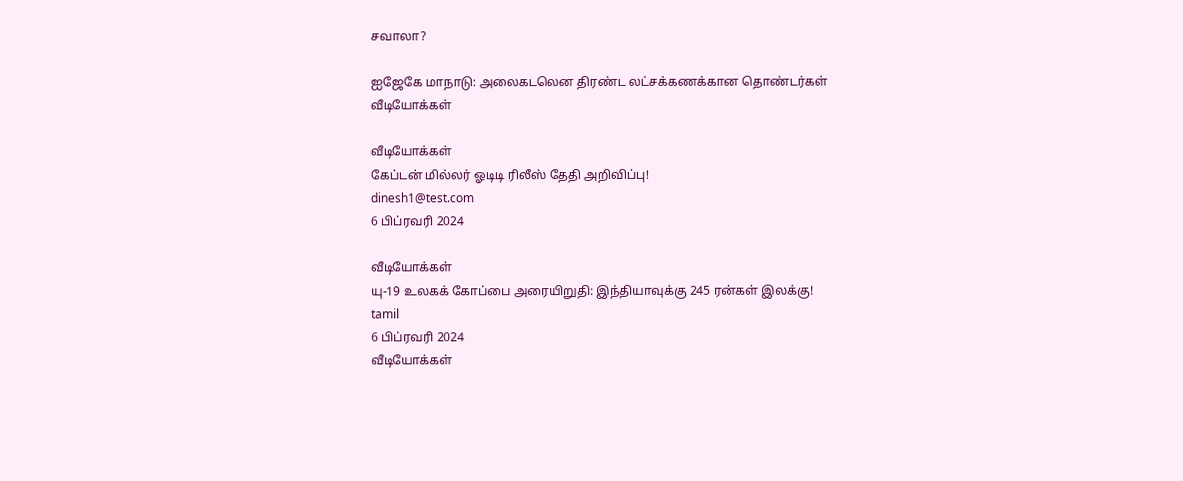சவாலா?

ஐஜேகே மாநாடு: அலைகடலென திரண்ட லட்சக்கணக்கான தொண்டர்கள்
வீடியோக்கள்

வீடியோக்கள்
கேப்டன் மில்லர் ஓடிடி ரிலீஸ் தேதி அறிவிப்பு!
dinesh1@test.com
6 பிப்ரவரி 2024

வீடியோக்கள்
யு-19 உலகக் கோப்பை அரையிறுதி: இந்தியாவுக்கு 245 ரன்கள் இலக்கு!
tamil
6 பிப்ரவரி 2024
வீடியோக்கள்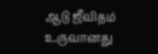ஆடு ஜீவிதம் உருவானது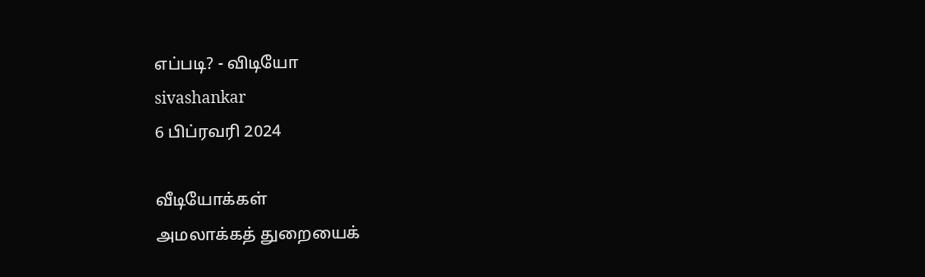எப்படி? - விடியோ
sivashankar
6 பிப்ரவரி 2024

வீடியோக்கள்
அமலாக்கத் துறையைக்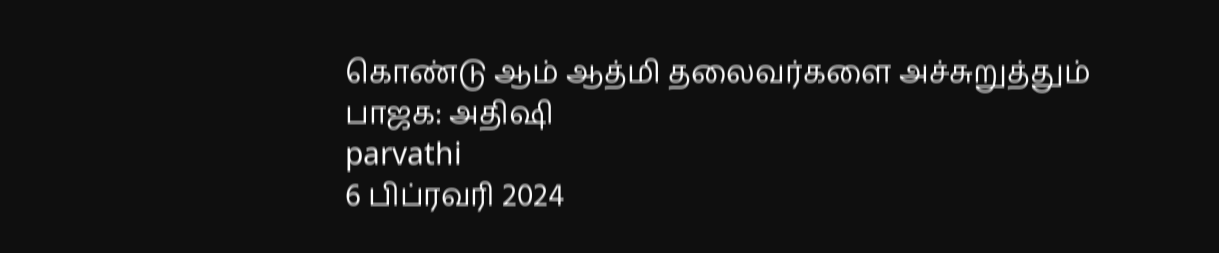கொண்டு ஆம் ஆத்மி தலைவர்களை அச்சுறுத்தும் பாஜக: அதிஷி
parvathi
6 பிப்ரவரி 2024